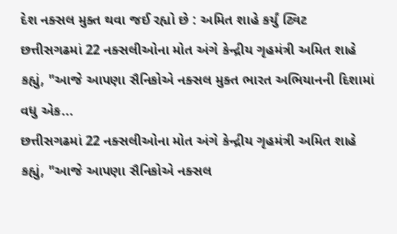દેશ નક્સલ મુક્ત થવા જઈ રહ્યો છે : અમિત શાહે કર્યું ટ્વિટ
છત્તીસગઢમાં 22 નક્સલીઓના મોત અંગે કેન્દ્રીય ગૃહમંત્રી અમિત શાહે કહ્યું, "આજે આપણા સૈનિકોએ નક્સલ મુક્ત ભારત અભિયાનની દિશામાં વધુ એક...
છત્તીસગઢમાં 22 નક્સલીઓના મોત અંગે કેન્દ્રીય ગૃહમંત્રી અમિત શાહે કહ્યું, "આજે આપણા સૈનિકોએ નક્સલ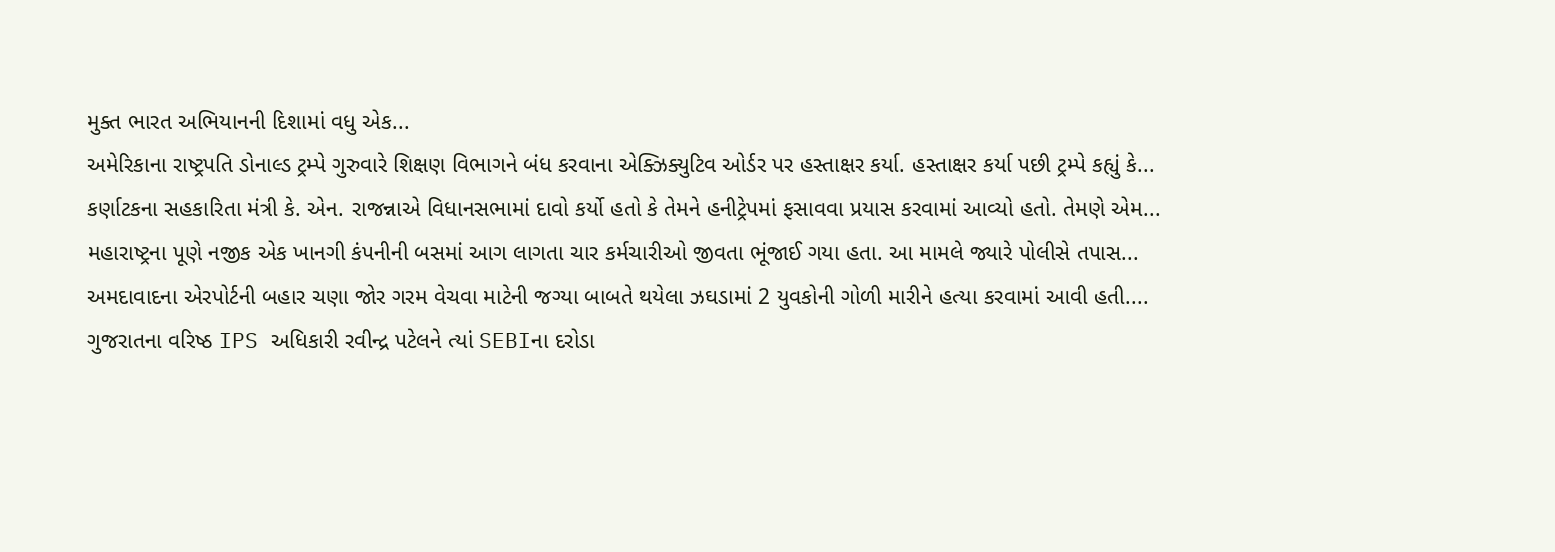મુક્ત ભારત અભિયાનની દિશામાં વધુ એક...
અમેરિકાના રાષ્ટ્રપતિ ડોનાલ્ડ ટ્રમ્પે ગુરુવારે શિક્ષણ વિભાગને બંધ કરવાના એક્ઝિક્યુટિવ ઓર્ડર પર હસ્તાક્ષર કર્યા. હસ્તાક્ષર કર્યા પછી ટ્રમ્પે કહ્યું કે...
કર્ણાટકના સહકારિતા મંત્રી કે. એન. રાજન્નાએ વિધાનસભામાં દાવો કર્યો હતો કે તેમને હનીટ્રેપમાં ફસાવવા પ્રયાસ કરવામાં આવ્યો હતો. તેમણે એમ...
મહારાષ્ટ્રના પૂણે નજીક એક ખાનગી કંપનીની બસમાં આગ લાગતા ચાર કર્મચારીઓ જીવતા ભૂંજાઈ ગયા હતા. આ મામલે જ્યારે પોલીસે તપાસ...
અમદાવાદના એરપોર્ટની બહાર ચણા જોર ગરમ વેચવા માટેની જગ્યા બાબતે થયેલા ઝઘડામાં 2 યુવકોની ગોળી મારીને હત્યા કરવામાં આવી હતી....
ગુજરાતના વરિષ્ઠ IPS અધિકારી રવીન્દ્ર પટેલને ત્યાં SEBIના દરોડા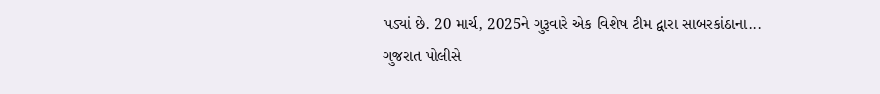પડ્યાં છે. 20 માર્ચ, 2025ને ગુરૂવારે એક વિશેષ ટીમ દ્વારા સાબરકાંઠાના...
ગુજરાત પોલીસે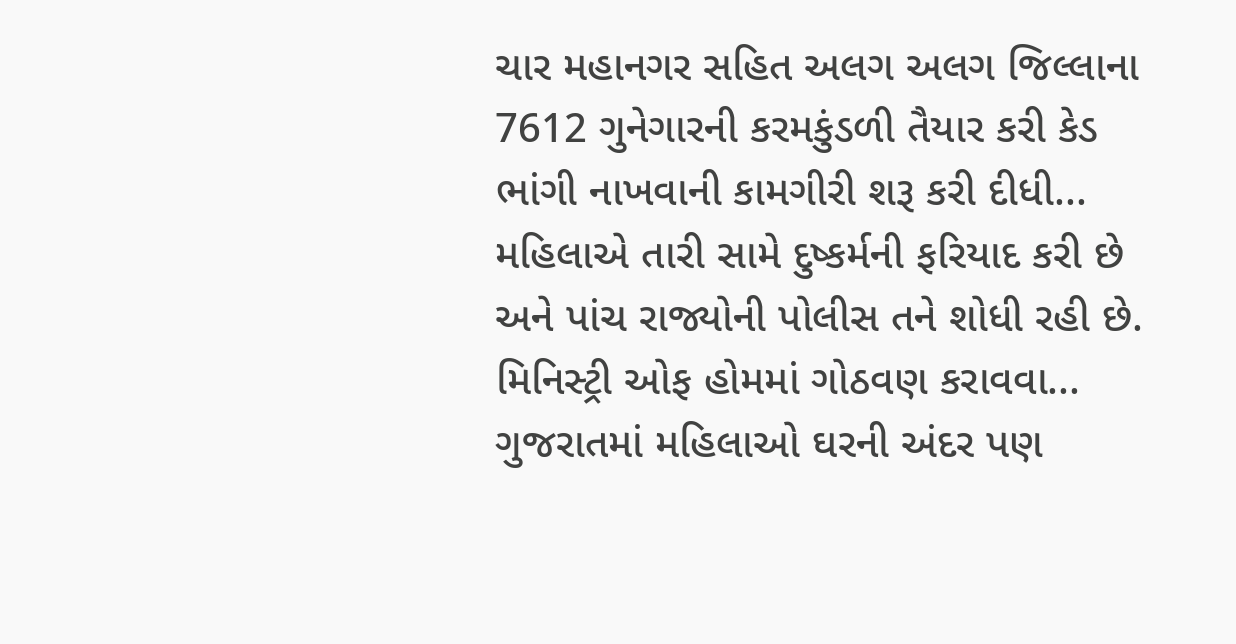ચાર મહાનગર સહિત અલગ અલગ જિલ્લાના 7612 ગુનેગારની કરમકુંડળી તૈયાર કરી કેડ ભાંગી નાખવાની કામગીરી શરૂ કરી દીધી...
મહિલાએ તારી સામે દુષ્કર્મની ફરિયાદ કરી છે અને પાંચ રાજ્યોની પોલીસ તને શોધી રહી છે. મિનિસ્ટ્રી ઓફ હોમમાં ગોઠવણ કરાવવા...
ગુજરાતમાં મહિલાઓ ઘરની અંદર પણ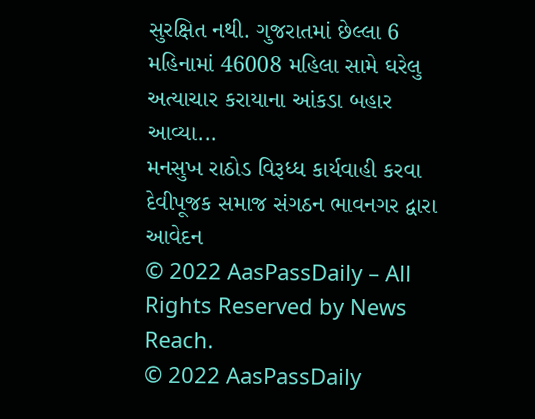સુરક્ષિત નથી. ગુજરાતમાં છેલ્લા 6 મહિનામાં 46008 મહિલા સામે ઘરેલુ અત્યાચાર કરાયાના આંકડા બહાર આવ્યા...
મનસુખ રાઠોડ વિરૂધ્ધ કાર્યવાહી કરવા દેવીપૂજક સમાજ સંગઠન ભાવનગર દ્વારા આવેદન
© 2022 AasPassDaily – All Rights Reserved by News Reach.
© 2022 AasPassDaily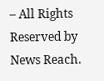– All Rights Reserved by News Reach.